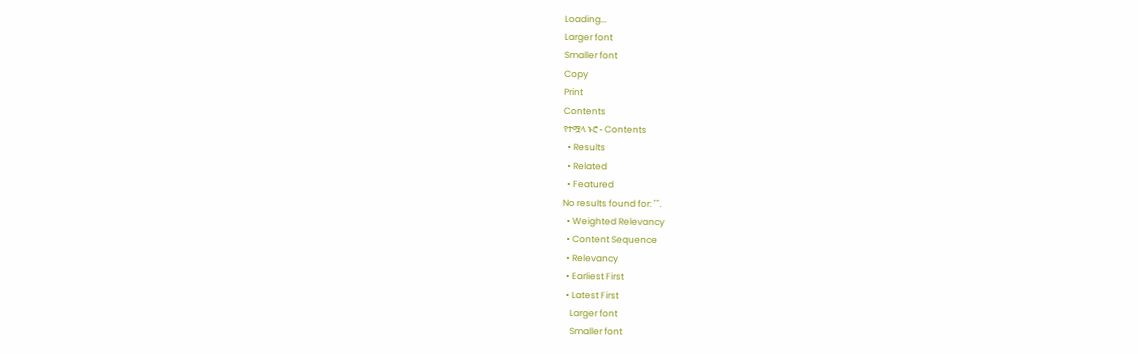Loading...
Larger font
Smaller font
Copy
Print
Contents
የተሟላ ኑሮ - Contents
  • Results
  • Related
  • Featured
No results found for: "".
  • Weighted Relevancy
  • Content Sequence
  • Relevancy
  • Earliest First
  • Latest First
    Larger font
    Smaller font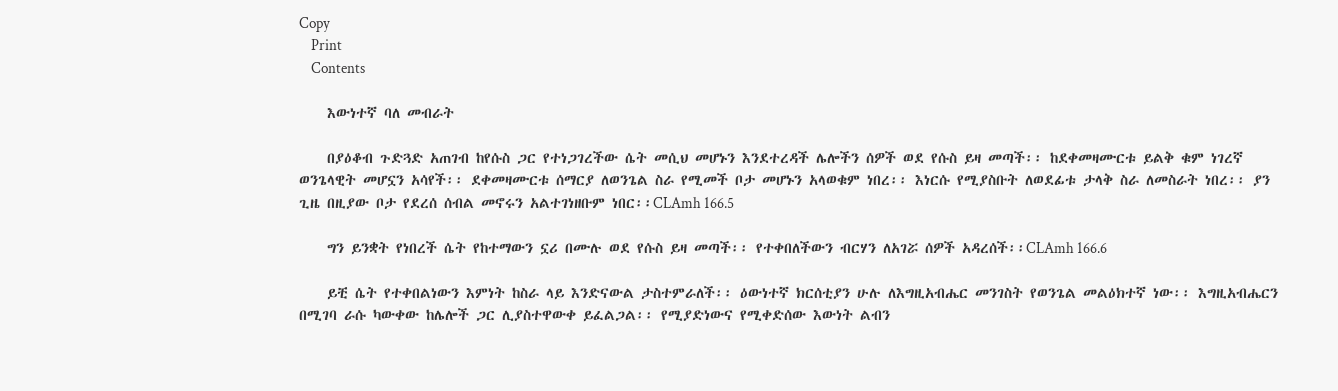Copy
    Print
    Contents

    እውነተኛ ባለ መብራት

    በያዕቆብ ጉድጓድ አጠገብ ከየሱስ ጋር የተነጋገረችው ሴት መሲህ መሆኑን እንደተረዳች ሌሎችን ሰዎች ወደ የሱስ ይዛ መጣች፡፡ ከደቀመዛሙርቱ ይልቅ ቁም ነገረኛ ወንጌላዊት መሆኗን አሳየች፡፡ ደቀመዛሙርቱ ሰማርያ ለወንጌል ስራ የሚመች ቦታ መሆኑን አላወቁም ነበረ፡፡ እነርሱ የሚያስቡት ለወደፊቱ ታላቅ ስራ ለመስራት ነበረ፡፡ ያን ጊዜ በዚያው ቦታ የደረሰ ሰብል መኖሩን አልተገነዘቡም ነበር፡፡CLAmh 166.5

    ግን ይንቋት የነበረች ሴት የከተማውን ኗሪ በሙሉ ወደ የሱስ ይዛ መጣች፡፡ የተቀበለችውን ብርሃን ለአገሯ ሰዎች አዳረሰች፡፡CLAmh 166.6

    ይቺ ሴት የተቀበልነውን እምነት ከስራ ላይ እንድናውል ታስተምራለች፡፡ ዕውነተኛ ክርሰቲያን ሁሉ ለእግዚአብሔር መንገስት የወንጌል መልዕክተኛ ነው፡፡ እግዚአብሔርን በሚገባ ራሱ ካውቀው ከሌሎች ጋር ሊያስተዋውቀ ይፈልጋል፡፡ የሚያድነውና የሚቀድሰው እውነት ልብን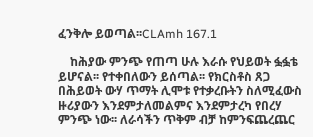ፈንቅሎ ይወጣል፡፡CLAmh 167.1

    ከሕያው ምንጭ የጠጣ ሁሉ እራሱ የህይወት ፏፏቴ ይሆናል፡፡ የተቀበለውን ይሰጣል፡፡ የክርስቶስ ጸጋ በሕይወት ውሃ ጥማት ሊሞቱ የተቃረቡትን ስለሚፈውስ ዙሪያውን እንደምታለመልምና እንደምታረካ የበረሃ ምንጭ ነው፡፡ ለራሳችን ጥቅም ብቻ ከምንፍጨረጨር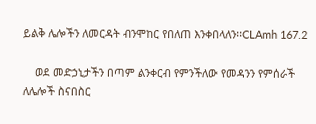ይልቅ ሌሎችን ለመርዳት ብንሞከር የበለጠ እንቀበላለን፡፡CLAmh 167.2

    ወደ መድኃኒታችን በጣም ልንቀርብ የምንችለው የመዳንን የምሰራች ለሌሎች ስናበስር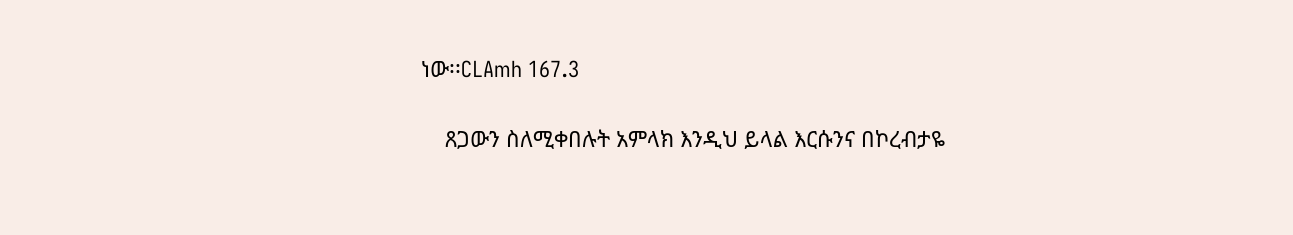ነው፡፡CLAmh 167.3

    ጸጋውን ስለሚቀበሉት አምላክ እንዲህ ይላል እርሱንና በኮረብታዬ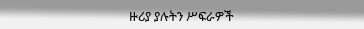ዙሪያ ያሉትን ሥፍራዎች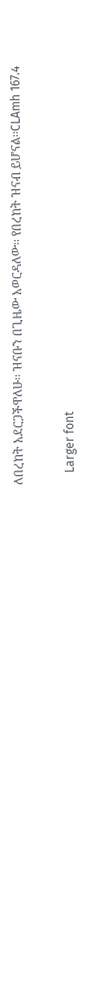ለበረከት አደርጋችዋለሁ፡፡ ዝናቡን በጊዜው አወርዳለው፡፡ የበረከት ዝናብ ይሆናል፡፡CLAmh 167.4

    Larger font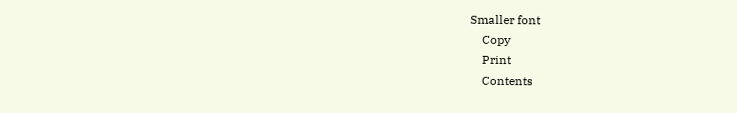Smaller font
    Copy
    Print
    Contents